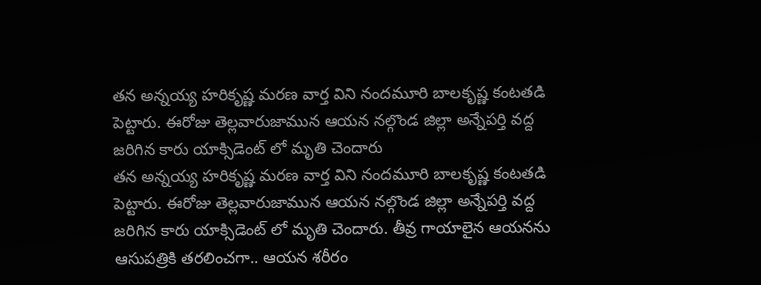తన అన్నయ్య హరికృష్ణ మరణ వార్త విని నందమూరి బాలకృష్ణ కంటతడి పెట్టారు. ఈరోజు తెల్లవారుజామున ఆయన నల్గొండ జిల్లా అన్నేపర్తి వద్ద జరిగిన కారు యాక్సిడెంట్ లో మృతి చెందారు
తన అన్నయ్య హరికృష్ణ మరణ వార్త విని నందమూరి బాలకృష్ణ కంటతడి పెట్టారు. ఈరోజు తెల్లవారుజామున ఆయన నల్గొండ జిల్లా అన్నేపర్తి వద్ద జరిగిన కారు యాక్సిడెంట్ లో మృతి చెందారు. తీవ్ర గాయాలైన ఆయనను ఆసుపత్రికి తరలించగా.. ఆయన శరీరం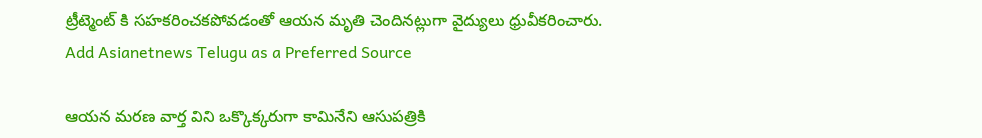ట్రీట్మెంట్ కి సహకరించకపోవడంతో ఆయన మృతి చెందినట్లుగా వైద్యులు ధ్రువీకరించారు.
Add Asianetnews Telugu as a Preferred Source

ఆయన మరణ వార్త విని ఒక్కొక్కరుగా కామినేని ఆసుపత్రికి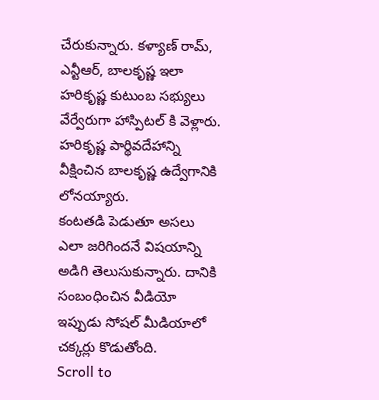చేరుకున్నారు. కళ్యాణ్ రామ్, ఎన్టీఆర్, బాలకృష్ణ ఇలా హరికృష్ణ కుటుంబ సభ్యులు వేర్వేరుగా హాస్పిటల్ కి వెళ్లారు. హరికృష్ణ పార్థివదేహాన్ని వీక్షించిన బాలకృష్ణ ఉద్వేగానికి లోనయ్యారు.
కంటతడి పెడుతూ అసలు ఎలా జరిగిందనే విషయాన్ని అడిగి తెలుసుకున్నారు. దానికి సంబంధించిన వీడియో ఇప్పుడు సోషల్ మీడియాలో చక్కర్లు కొడుతోంది.
Scroll to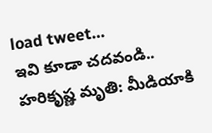load tweet…
ఇవి కూడా చదవండి..
హరికృష్ణ మృతి: మీడియాకి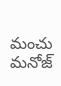మంచు మనోజ్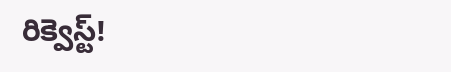రిక్వెస్ట్!